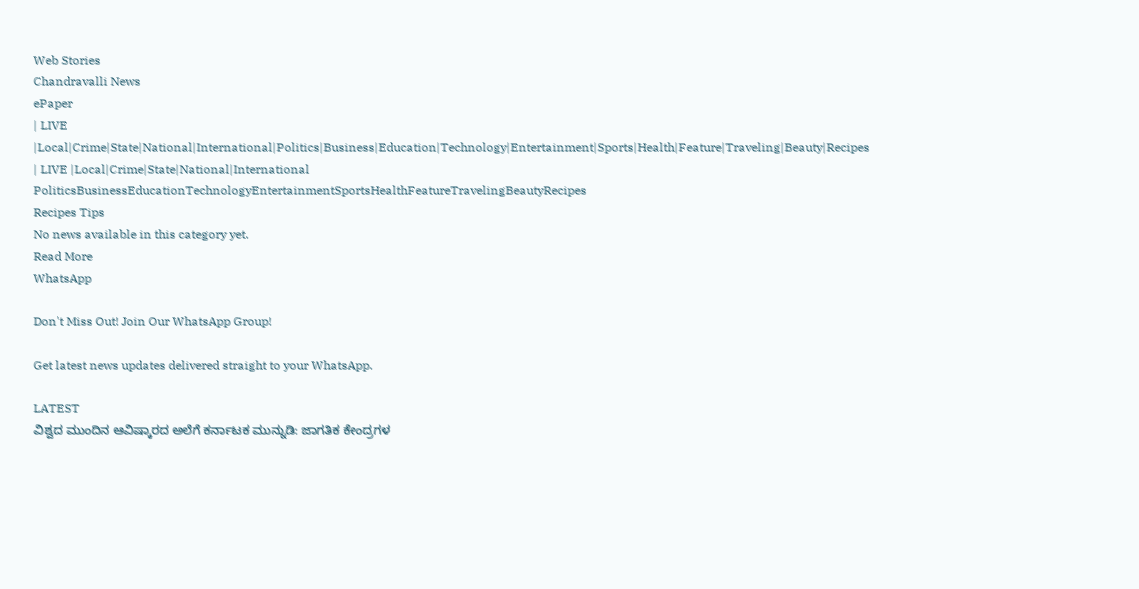Web Stories
Chandravalli News
ePaper
| LIVE |Local|Crime|State|National|International|Politics|Business|Education|Technology|Entertainment|Sports|Health|Feature|Traveling|Beauty|Recipes
| LIVE |Local|Crime|State|National|International
PoliticsBusinessEducationTechnologyEntertainmentSportsHealthFeatureTravelingBeautyRecipes
Recipes Tips
No news available in this category yet.
Read More
WhatsApp

Don't Miss Out! Join Our WhatsApp Group!

Get latest news updates delivered straight to your WhatsApp.

LATEST
ವಿಶ್ವದ ಮುಂದಿನ ಆವಿಷ್ಕಾರದ ಅಲೆಗೆ ಕರ್ನಾಟಕ ಮುನ್ನುಡಿ: ಜಾಗತಿಕ ಕೇಂದ್ರಗಳ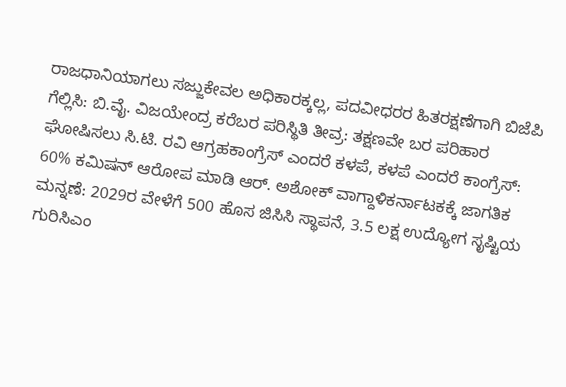ರಾಜಧಾನಿಯಾಗಲು ಸಜ್ಜುಕೇವಲ ಅಧಿಕಾರಕ್ಕಲ್ಲ, ಪದವೀಧರರ ಹಿತರಕ್ಷಣೆಗಾಗಿ ಬಿಜೆಪಿ ಗೆಲ್ಲಿಸಿ: ಬಿ.ವೈ. ವಿಜಯೇಂದ್ರ ಕರೆಬರ ಪರಿಸ್ಥಿತಿ ತೀವ್ರ: ತಕ್ಷಣವೇ ಬರ ಪರಿಹಾರ ಘೋಷಿಸಲು ಸಿ.ಟಿ. ರವಿ ಆಗ್ರಹಕಾಂಗ್ರೆಸ್‌ ಎಂದರೆ ಕಳಪೆ, ಕಳಪೆ ಎಂದರೆ ಕಾಂಗ್ರೆಸ್‌: 60% ಕಮಿಷನ್ ಆರೋಪ ಮಾಡಿ ಆರ್. ಅಶೋಕ್ ವಾಗ್ದಾಳಿಕರ್ನಾಟಕಕ್ಕೆ ಜಾಗತಿಕ ಮನ್ನಣೆ: 2029ರ ವೇಳೆಗೆ 500 ಹೊಸ ಜಿಸಿಸಿ ಸ್ಥಾಪನೆ, 3.5 ಲಕ್ಷ ಉದ್ಯೋಗ ಸೃಷ್ಟಿಯ ಗುರಿಸಿಎಂ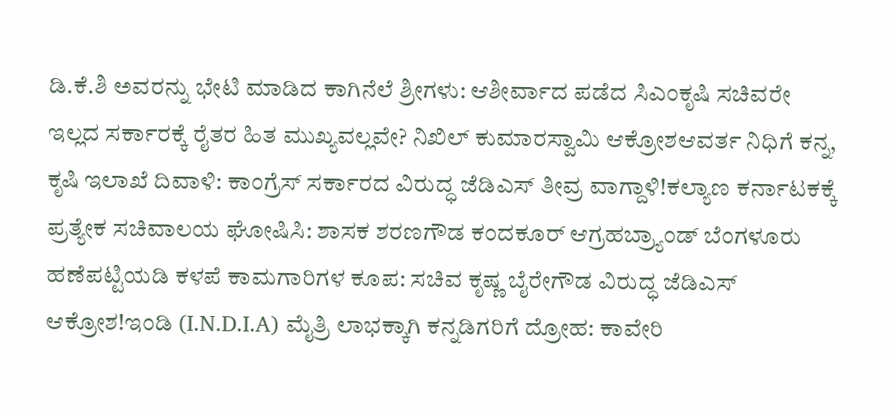ಡಿ.ಕೆ.ಶಿ ಅವರನ್ನು ಭೇಟಿ ಮಾಡಿದ ಕಾಗಿನೆಲೆ ಶ್ರೀಗಳು: ಆಶೀರ್ವಾದ ಪಡೆದ ಸಿಎಂಕೃಷಿ ಸಚಿವರೇ ಇಲ್ಲದ ಸರ್ಕಾರಕ್ಕೆ ರೈತರ ಹಿತ ಮುಖ್ಯವಲ್ಲವೇ? ನಿಖಿಲ್ ಕುಮಾರಸ್ವಾಮಿ ಆಕ್ರೋಶಆವರ್ತ ನಿಧಿಗೆ ಕನ್ನ, ಕೃಷಿ ಇಲಾಖೆ ದಿವಾಳಿ: ಕಾಂಗ್ರೆಸ್ ಸರ್ಕಾರದ ವಿರುದ್ಧ ಜೆಡಿಎಸ್ ತೀವ್ರ ವಾಗ್ದಾಳಿ!ಕಲ್ಯಾಣ ಕರ್ನಾಟಕಕ್ಕೆ ಪ್ರತ್ಯೇಕ ಸಚಿವಾಲಯ ಘೋಷಿಸಿ: ಶಾಸಕ ಶರಣಗೌಡ ಕಂದಕೂರ್ ಆಗ್ರಹಬ್ರ್ಯಾಂಡ್ ಬೆಂಗಳೂರು ಹಣೆಪಟ್ಟಿಯಡಿ ಕಳಪೆ ಕಾಮಗಾರಿಗಳ ಕೂಪ: ಸಚಿವ ಕೃಷ್ಣ ಬೈರೇಗೌಡ ವಿರುದ್ಧ ಜೆಡಿಎಸ್ ಆಕ್ರೋಶ!ಇಂಡಿ (I.N.D.I.A) ಮೈತ್ರಿ ಲಾಭಕ್ಕಾಗಿ ಕನ್ನಡಿಗರಿಗೆ ದ್ರೋಹ: ಕಾವೇರಿ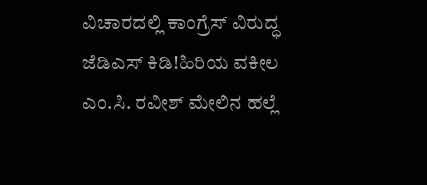ವಿಚಾರದಲ್ಲಿ ಕಾಂಗ್ರೆಸ್ ವಿರುದ್ಧ ಜೆಡಿಎಸ್ ಕಿಡಿ!ಹಿರಿಯ ವಕೀಲ ಎಂ.ಸಿ. ರವೀಶ್ ಮೇಲಿನ ಹಲ್ಲೆ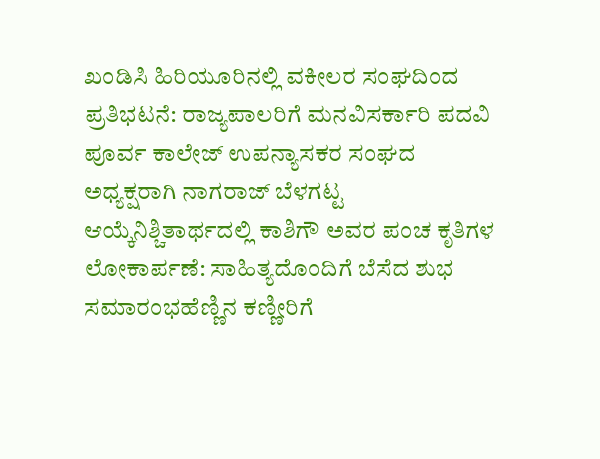ಖಂಡಿಸಿ ಹಿರಿಯೂರಿನಲ್ಲಿ ವಕೀಲರ ಸಂಘದಿಂದ ಪ್ರತಿಭಟನೆ: ರಾಜ್ಯಪಾಲರಿಗೆ ಮನವಿಸರ್ಕಾರಿ ಪದವಿ ಪೂರ್ವ ಕಾಲೇಜ್ ಉಪನ್ಯಾಸಕರ ಸಂಘದ ಅಧ್ಯಕ್ಷರಾಗಿ ನಾಗರಾಜ್ ಬೆಳಗಟ್ಟ  ಆಯ್ಕೆನಿಶ್ಚಿತಾರ್ಥದಲ್ಲಿ ಕಾಶಿಗೌ ಅವರ ಪಂಚ ಕೃತಿಗಳ ಲೋಕಾರ್ಪಣೆ: ಸಾಹಿತ್ಯದೊಂದಿಗೆ ಬೆಸೆದ ಶುಭ ಸಮಾರಂಭಹೆಣ್ಣಿನ ಕಣ್ಣೀರಿಗೆ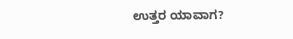ಉತ್ತರ ಯಾವಾಗ?